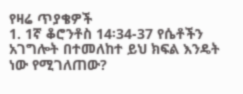የዛሬ ጥያቄዎች
1. 1ኛ ቆሮንቶስ 14፡34-37 የሴቶችን አገግሎት በተመለከተ ይህ ክፍል እንዴት ነው የሚገለጠው?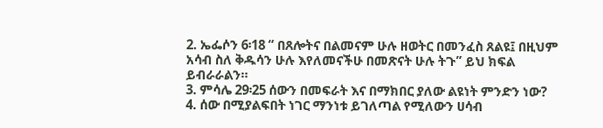2. ኤፌሶን 6፡18 “ በጸሎትና በልመናም ሁሉ ዘወትር በመንፈስ ጸልዩ፤ በዚህም አሳብ ስለ ቅዱሳን ሁሉ እየለመናችሁ በመጽናት ሁሉ ትጉ” ይህ ክፍል ይብራራልን።
3. ምሳሌ 29፡25 ሰውን በመፍራት እና በማክበር ያለው ልዩነት ምንድን ነው?
4. ሰው በሚያልፍበት ነገር ማንነቱ ይገለጣል የሚለውን ሀሳብ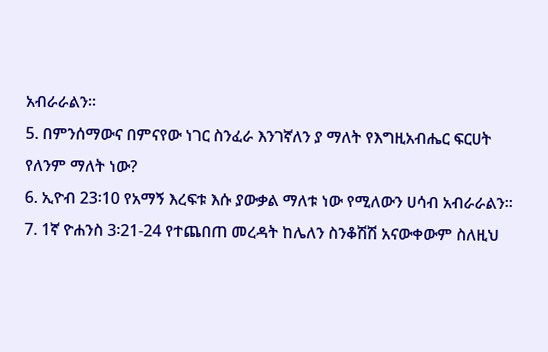አብራራልን።
5. በምንሰማውና በምናየው ነገር ስንፈራ እንገኛለን ያ ማለት የእግዚአብሔር ፍርሀት የለንም ማለት ነው?
6. ኢዮብ 23፡10 የአማኝ እረፍቱ እሱ ያውቃል ማለቱ ነው የሚለውን ሀሳብ አብራራልን።
7. 1ኛ ዮሐንስ 3፡21-24 የተጨበጠ መረዳት ከሌለን ስንቆሽሽ አናውቀውም ስለዚህ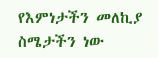የእምነታችን መለኪያ ስሜታችን ነው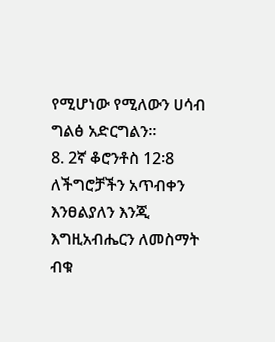የሚሆነው የሚለውን ሀሳብ ግልፅ አድርግልን።
8. 2ኛ ቆሮንቶስ 12፡8 ለችግሮቻችን አጥብቀን እንፀልያለን እንጂ እግዚአብሔርን ለመስማት ብቁ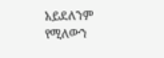አይደለንም የሚለውን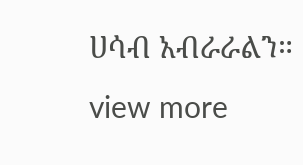ሀሳብ አብራራልን።
view more